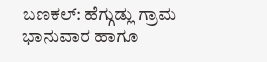ಬಣಕಲ್: ಹೆಗ್ಗುಡ್ಲು ಗ್ರಾಮ ಭಾನುವಾರ ಹಾಗೂ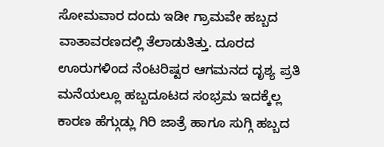ಸೋಮವಾರ ದಂದು ಇಡೀ ಗ್ರಾಮವೇ ಹಬ್ಬದ ವಾತಾವರಣದಲ್ಲಿ ತೆಲಾಡುತಿತ್ತು. ದೂರದ ಊರುಗಳಿಂದ ನೆಂಟರಿಷ್ಟರ ಆಗಮನದ ದೃಶ್ಯ ಪ್ರತಿ ಮನೆಯಲ್ಲೂ ಹಬ್ಬದೂಟದ ಸಂಭ್ರಮ ಇದಕ್ಕೆಲ್ಲ ಕಾರಣ ಹೆಗ್ಗುಡ್ಲು ಗಿರಿ ಜಾತ್ರೆ ಹಾಗೂ ಸುಗ್ಗಿ ಹಬ್ಬದ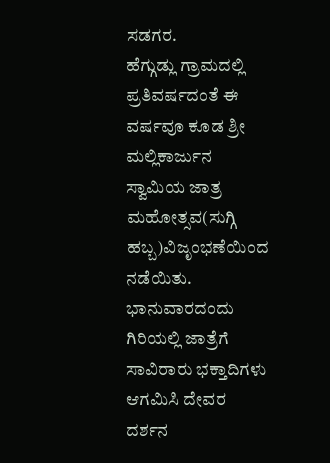ಸಡಗರ.
ಹೆಗ್ಗುಡ್ಲು ಗ್ರಾಮದಲ್ಲಿ ಪ್ರತಿವರ್ಷದಂತೆ ಈ ವರ್ಷವೂ ಕೂಡ ಶ್ರೀ ಮಲ್ಲಿಕಾರ್ಜುನ ಸ್ವಾಮಿಯ ಜಾತ್ರ ಮಹೋತ್ಸವ(ಸುಗ್ಗಿ ಹಬ್ಬ)ವಿಜೃಂಭಣೆಯಿಂದ ನಡೆಯಿತು. ಭಾನುವಾರದಂದು ಗಿರಿಯಲ್ಲಿ ಜಾತ್ರೆಗೆ ಸಾವಿರಾರು ಭಕ್ತಾದಿಗಳು ಆಗಮಿಸಿ ದೇವರ ದರ್ಶನ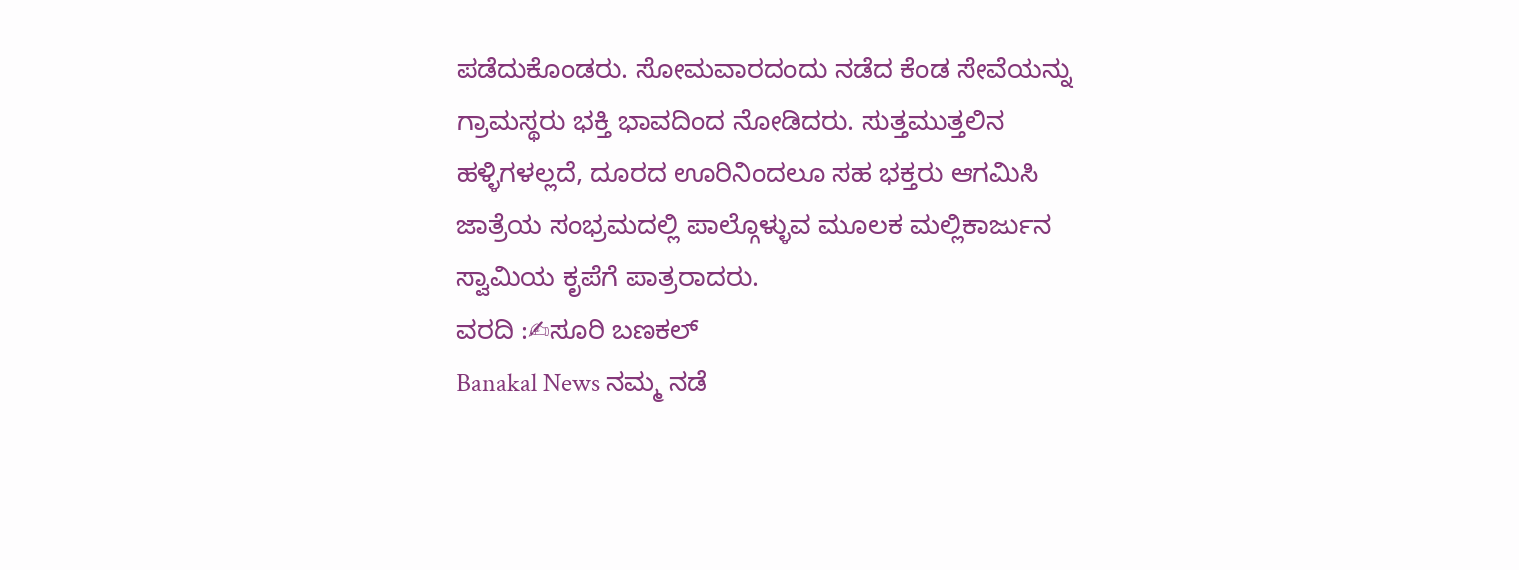ಪಡೆದುಕೊಂಡರು. ಸೋಮವಾರದಂದು ನಡೆದ ಕೆಂಡ ಸೇವೆಯನ್ನು ಗ್ರಾಮಸ್ಥರು ಭಕ್ತಿ ಭಾವದಿಂದ ನೋಡಿದರು. ಸುತ್ತಮುತ್ತಲಿನ ಹಳ್ಳಿಗಳಲ್ಲದೆ, ದೂರದ ಊರಿನಿಂದಲೂ ಸಹ ಭಕ್ತರು ಆಗಮಿಸಿ ಜಾತ್ರೆಯ ಸಂಭ್ರಮದಲ್ಲಿ ಪಾಲ್ಗೊಳ್ಳುವ ಮೂಲಕ ಮಲ್ಲಿಕಾರ್ಜುನ ಸ್ವಾಮಿಯ ಕೃಪೆಗೆ ಪಾತ್ರರಾದರು.
ವರದಿ :✍ಸೂರಿ ಬಣಕಲ್
Banakal News ನಮ್ಮ ನಡೆ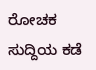ರೋಚಕ ಸುದ್ದಿಯ ಕಡೆ